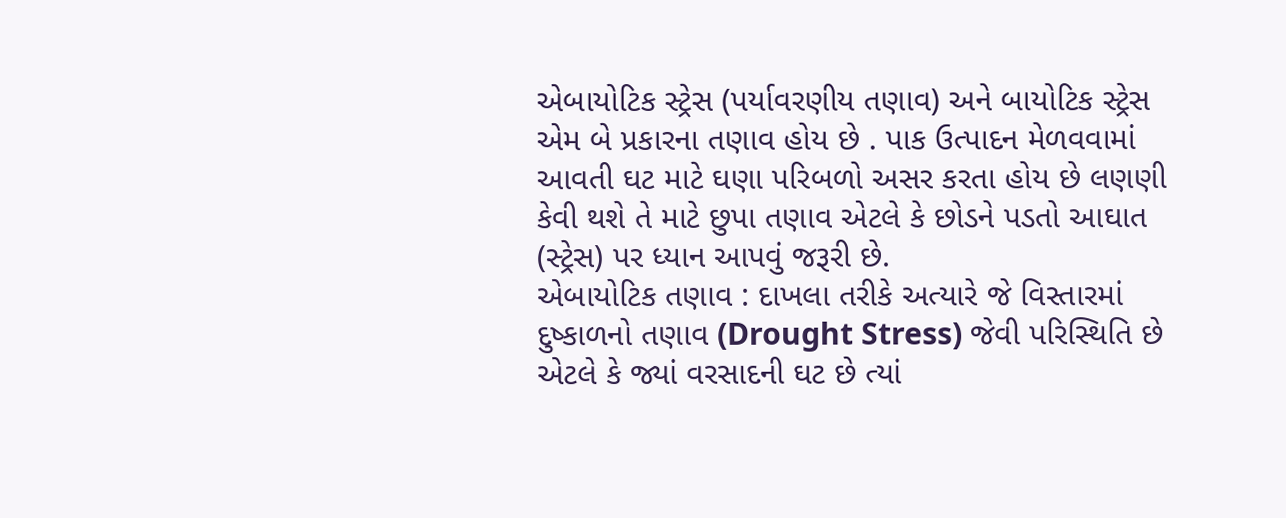એબાયોટિક સ્ટ્રેસ (પર્યાવરણીય તણાવ) અને બાયોટિક સ્ટ્રેસ એમ બે પ્રકારના તણાવ હોય છે . પાક ઉત્પાદન મેળવવામાં આવતી ઘટ માટે ઘણા પરિબળો અસર કરતા હોય છે લણણી કેવી થશે તે માટે છુપા તણાવ એટલે કે છોડને પડતો આઘાત (સ્ટ્રેસ) પર ધ્યાન આપવું જરૂરી છે.
એબાયોટિક તણાવ : દાખલા તરીકે અત્યારે જે વિસ્તારમાં દુષ્કાળનો તણાવ (Drought Stress) જેવી પરિસ્થિતિ છે એટલે કે જ્યાં વરસાદની ઘટ છે ત્યાં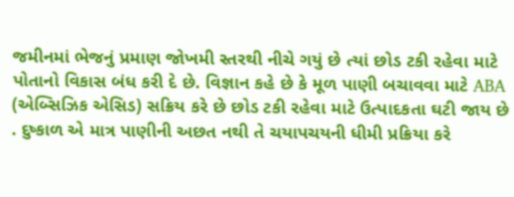જમીનમાં ભેજનું પ્રમાણ જોખમી સ્તરથી નીચે ગયું છે ત્યાં છોડ ટકી રહેવા માટે પોતાનો વિકાસ બંધ કરી દે છે. વિજ્ઞાન કહે છે કે મૂળ પાણી બચાવવા માટે ABA (એબ્સિઝિક એસિડ) સક્રિય કરે છે છોડ ટકી રહેવા માટે ઉત્પાદકતા ઘટી જાય છે . દુષ્કાળ એ માત્ર પાણીની અછત નથી તે ચયાપચયની ધીમી પ્રક્રિયા કરે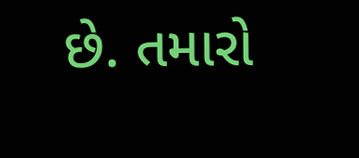છે. તમારો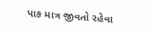પાક માત્ર જીવતો રહેવા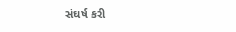સંઘર્ષ કરી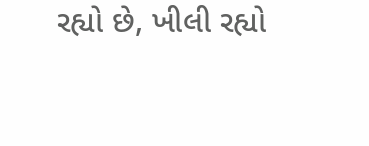રહ્યો છે, ખીલી રહ્યો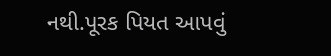નથી.પૂરક પિયત આપવું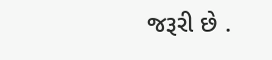જરૂરી છે .